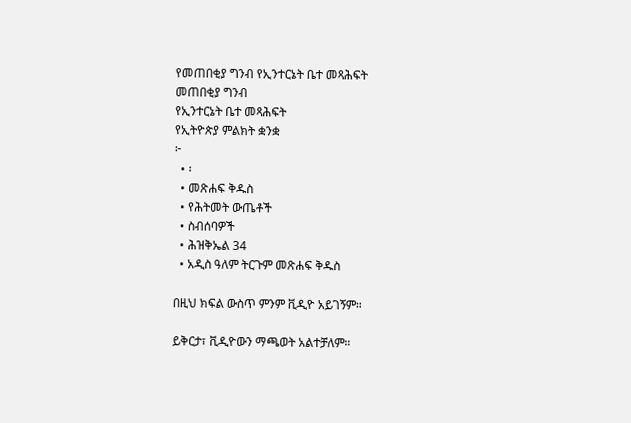የመጠበቂያ ግንብ የኢንተርኔት ቤተ መጻሕፍት
መጠበቂያ ግንብ
የኢንተርኔት ቤተ መጻሕፍት
የኢትዮጵያ ምልክት ቋንቋ
፦
  • ፡
  • መጽሐፍ ቅዱስ
  • የሕትመት ውጤቶች
  • ስብሰባዎች
  • ሕዝቅኤል 34
  • አዲስ ዓለም ትርጉም መጽሐፍ ቅዱስ

በዚህ ክፍል ውስጥ ምንም ቪዲዮ አይገኝም።

ይቅርታ፣ ቪዲዮውን ማጫወት አልተቻለም።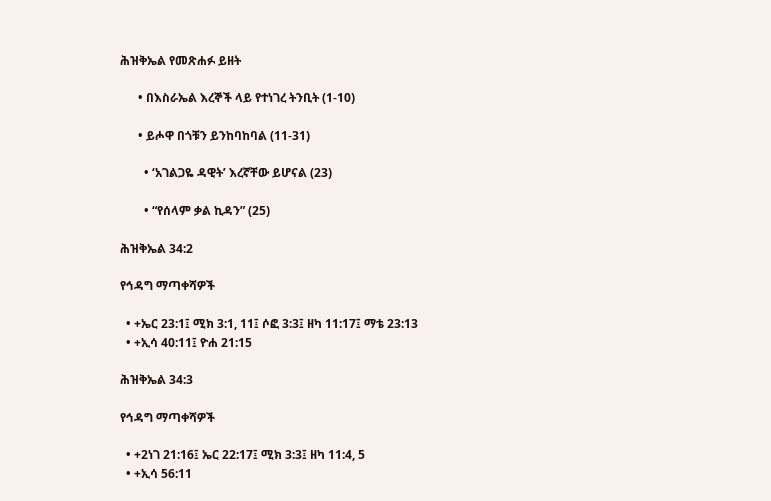ሕዝቅኤል የመጽሐፉ ይዘት

      • በእስራኤል እረኞች ላይ የተነገረ ትንቢት (1-10)

      • ይሖዋ በጎቹን ይንከባከባል (11-31)

        • ‘አገልጋዬ ዳዊት’ እረኛቸው ይሆናል (23)

        • “የሰላም ቃል ኪዳን” (25)

ሕዝቅኤል 34:2

የኅዳግ ማጣቀሻዎች

  • +ኤር 23:1፤ ሚክ 3:1, 11፤ ሶፎ 3:3፤ ዘካ 11:17፤ ማቴ 23:13
  • +ኢሳ 40:11፤ ዮሐ 21:15

ሕዝቅኤል 34:3

የኅዳግ ማጣቀሻዎች

  • +2ነገ 21:16፤ ኤር 22:17፤ ሚክ 3:3፤ ዘካ 11:4, 5
  • +ኢሳ 56:11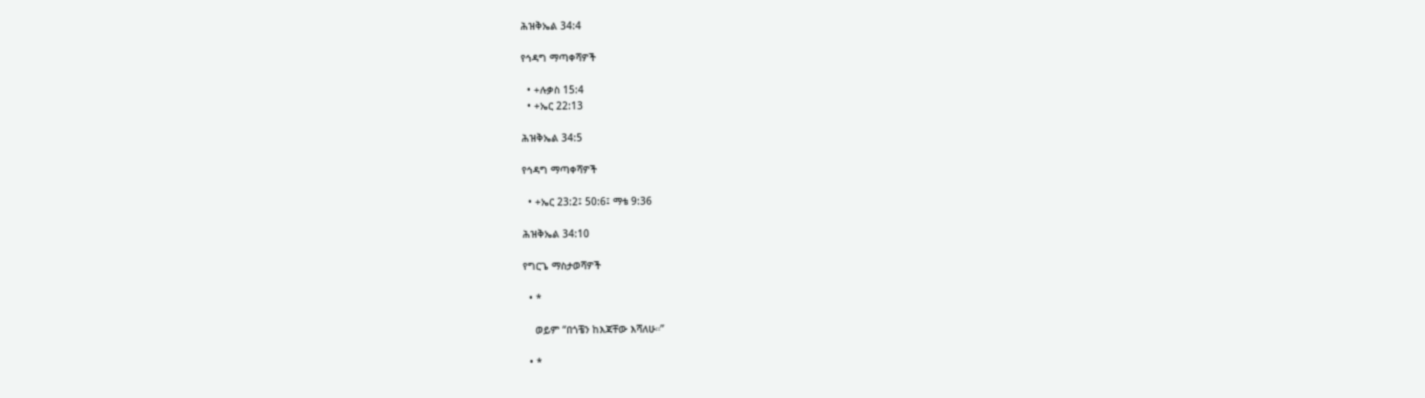ሕዝቅኤል 34:4

የኅዳግ ማጣቀሻዎች

  • +ሉቃስ 15:4
  • +ኤር 22:13

ሕዝቅኤል 34:5

የኅዳግ ማጣቀሻዎች

  • +ኤር 23:2፤ 50:6፤ ማቴ 9:36

ሕዝቅኤል 34:10

የግርጌ ማስታወሻዎች

  • *

    ወይም “በጎቼን ከእጃቸው እሻለሁ።”

  • *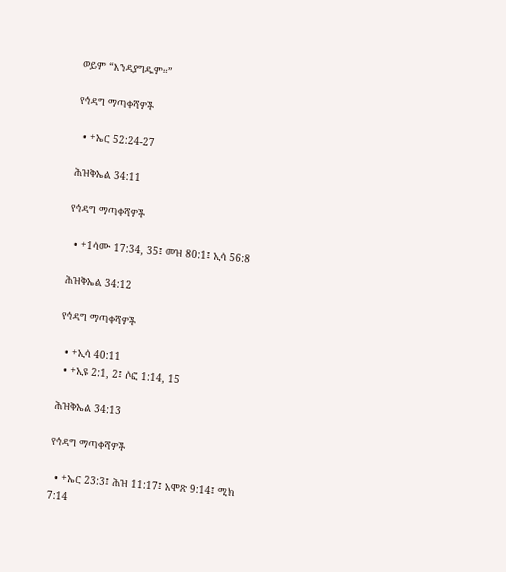ወይም “እንዳያግዱም።”

የኅዳግ ማጣቀሻዎች

  • +ኤር 52:24-27

ሕዝቅኤል 34:11

የኅዳግ ማጣቀሻዎች

  • +1ሳሙ 17:34, 35፤ መዝ 80:1፤ ኢሳ 56:8

ሕዝቅኤል 34:12

የኅዳግ ማጣቀሻዎች

  • +ኢሳ 40:11
  • +ኢዩ 2:1, 2፤ ሶፎ 1:14, 15

ሕዝቅኤል 34:13

የኅዳግ ማጣቀሻዎች

  • +ኤር 23:3፤ ሕዝ 11:17፤ አሞጽ 9:14፤ ሚክ 7:14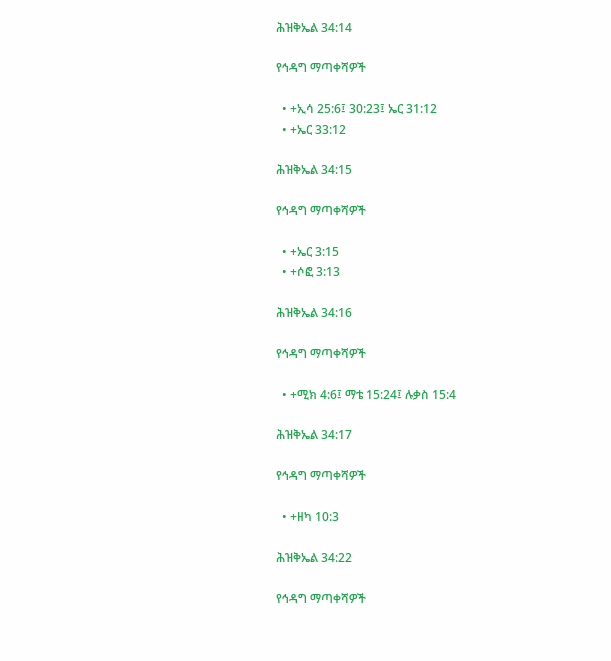ሕዝቅኤል 34:14

የኅዳግ ማጣቀሻዎች

  • +ኢሳ 25:6፤ 30:23፤ ኤር 31:12
  • +ኤር 33:12

ሕዝቅኤል 34:15

የኅዳግ ማጣቀሻዎች

  • +ኤር 3:15
  • +ሶፎ 3:13

ሕዝቅኤል 34:16

የኅዳግ ማጣቀሻዎች

  • +ሚክ 4:6፤ ማቴ 15:24፤ ሉቃስ 15:4

ሕዝቅኤል 34:17

የኅዳግ ማጣቀሻዎች

  • +ዘካ 10:3

ሕዝቅኤል 34:22

የኅዳግ ማጣቀሻዎች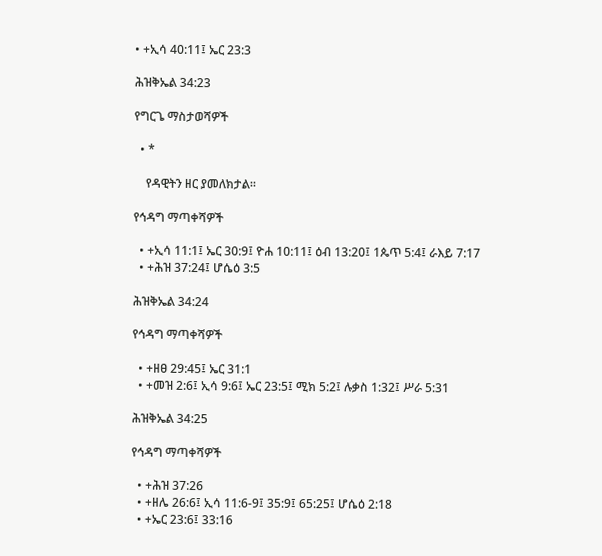• +ኢሳ 40:11፤ ኤር 23:3

ሕዝቅኤል 34:23

የግርጌ ማስታወሻዎች

  • *

    የዳዊትን ዘር ያመለክታል።

የኅዳግ ማጣቀሻዎች

  • +ኢሳ 11:1፤ ኤር 30:9፤ ዮሐ 10:11፤ ዕብ 13:20፤ 1ጴጥ 5:4፤ ራእይ 7:17
  • +ሕዝ 37:24፤ ሆሴዕ 3:5

ሕዝቅኤል 34:24

የኅዳግ ማጣቀሻዎች

  • +ዘፀ 29:45፤ ኤር 31:1
  • +መዝ 2:6፤ ኢሳ 9:6፤ ኤር 23:5፤ ሚክ 5:2፤ ሉቃስ 1:32፤ ሥራ 5:31

ሕዝቅኤል 34:25

የኅዳግ ማጣቀሻዎች

  • +ሕዝ 37:26
  • +ዘሌ 26:6፤ ኢሳ 11:6-9፤ 35:9፤ 65:25፤ ሆሴዕ 2:18
  • +ኤር 23:6፤ 33:16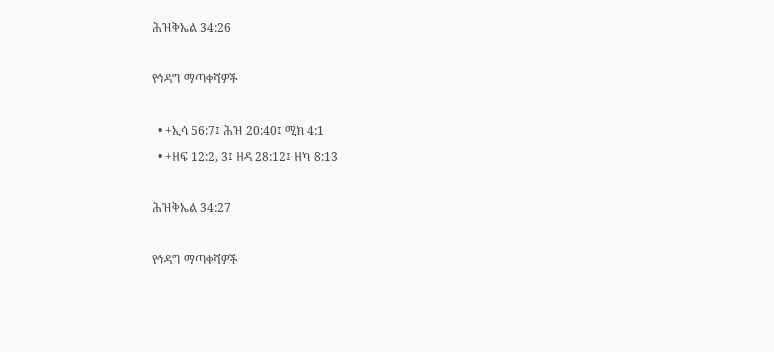ሕዝቅኤል 34:26

የኅዳግ ማጣቀሻዎች

  • +ኢሳ 56:7፤ ሕዝ 20:40፤ ሚክ 4:1
  • +ዘፍ 12:2, 3፤ ዘዳ 28:12፤ ዘካ 8:13

ሕዝቅኤል 34:27

የኅዳግ ማጣቀሻዎች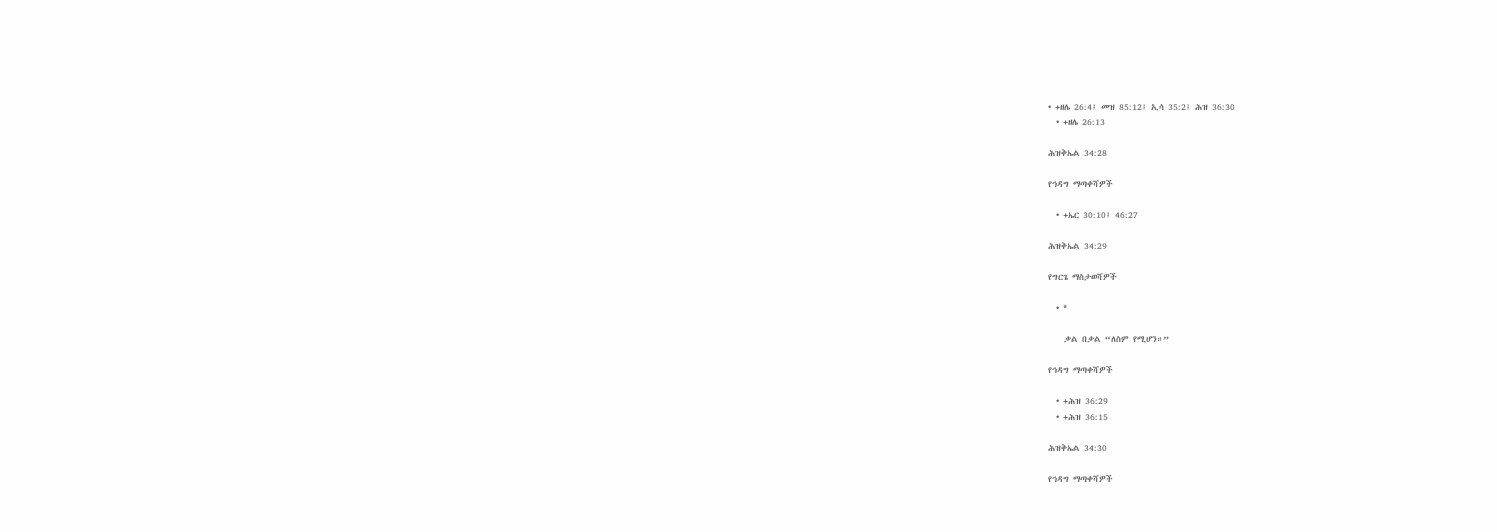• +ዘሌ 26:4፤ መዝ 85:12፤ ኢሳ 35:2፤ ሕዝ 36:30
  • +ዘሌ 26:13

ሕዝቅኤል 34:28

የኅዳግ ማጣቀሻዎች

  • +ኤር 30:10፤ 46:27

ሕዝቅኤል 34:29

የግርጌ ማስታወሻዎች

  • *

    ቃል በቃል “ለስም የሚሆን።”

የኅዳግ ማጣቀሻዎች

  • +ሕዝ 36:29
  • +ሕዝ 36:15

ሕዝቅኤል 34:30

የኅዳግ ማጣቀሻዎች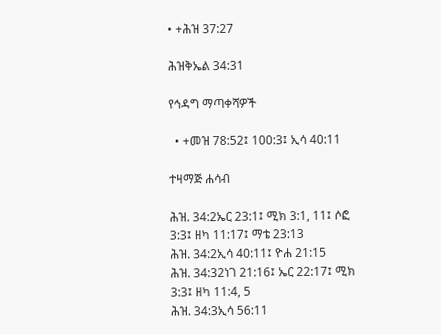• +ሕዝ 37:27

ሕዝቅኤል 34:31

የኅዳግ ማጣቀሻዎች

  • +መዝ 78:52፤ 100:3፤ ኢሳ 40:11

ተዛማጅ ሐሳብ

ሕዝ. 34:2ኤር 23:1፤ ሚክ 3:1, 11፤ ሶፎ 3:3፤ ዘካ 11:17፤ ማቴ 23:13
ሕዝ. 34:2ኢሳ 40:11፤ ዮሐ 21:15
ሕዝ. 34:32ነገ 21:16፤ ኤር 22:17፤ ሚክ 3:3፤ ዘካ 11:4, 5
ሕዝ. 34:3ኢሳ 56:11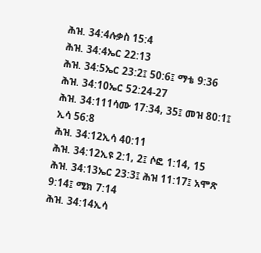ሕዝ. 34:4ሉቃስ 15:4
ሕዝ. 34:4ኤር 22:13
ሕዝ. 34:5ኤር 23:2፤ 50:6፤ ማቴ 9:36
ሕዝ. 34:10ኤር 52:24-27
ሕዝ. 34:111ሳሙ 17:34, 35፤ መዝ 80:1፤ ኢሳ 56:8
ሕዝ. 34:12ኢሳ 40:11
ሕዝ. 34:12ኢዩ 2:1, 2፤ ሶፎ 1:14, 15
ሕዝ. 34:13ኤር 23:3፤ ሕዝ 11:17፤ አሞጽ 9:14፤ ሚክ 7:14
ሕዝ. 34:14ኢሳ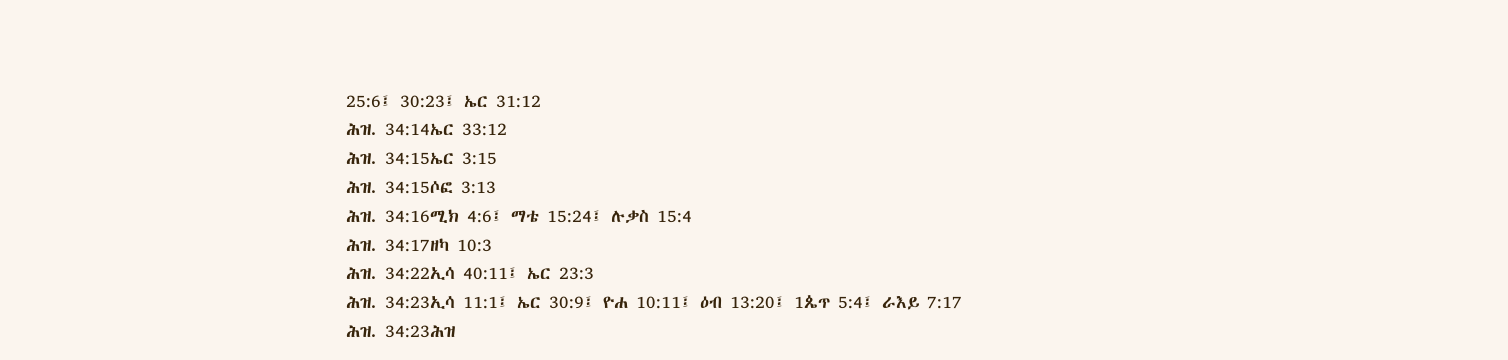25:6፤ 30:23፤ ኤር 31:12
ሕዝ. 34:14ኤር 33:12
ሕዝ. 34:15ኤር 3:15
ሕዝ. 34:15ሶፎ 3:13
ሕዝ. 34:16ሚክ 4:6፤ ማቴ 15:24፤ ሉቃስ 15:4
ሕዝ. 34:17ዘካ 10:3
ሕዝ. 34:22ኢሳ 40:11፤ ኤር 23:3
ሕዝ. 34:23ኢሳ 11:1፤ ኤር 30:9፤ ዮሐ 10:11፤ ዕብ 13:20፤ 1ጴጥ 5:4፤ ራእይ 7:17
ሕዝ. 34:23ሕዝ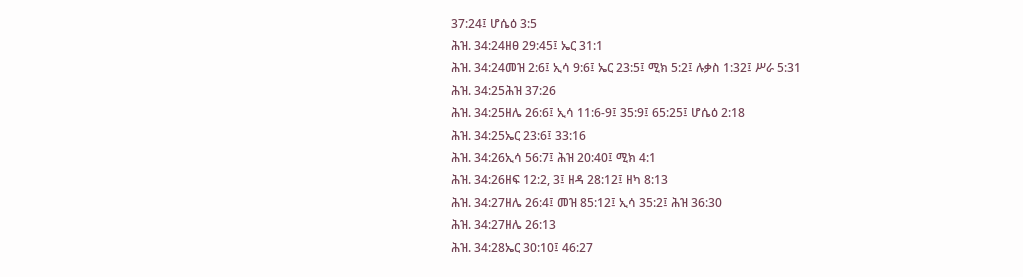37:24፤ ሆሴዕ 3:5
ሕዝ. 34:24ዘፀ 29:45፤ ኤር 31:1
ሕዝ. 34:24መዝ 2:6፤ ኢሳ 9:6፤ ኤር 23:5፤ ሚክ 5:2፤ ሉቃስ 1:32፤ ሥራ 5:31
ሕዝ. 34:25ሕዝ 37:26
ሕዝ. 34:25ዘሌ 26:6፤ ኢሳ 11:6-9፤ 35:9፤ 65:25፤ ሆሴዕ 2:18
ሕዝ. 34:25ኤር 23:6፤ 33:16
ሕዝ. 34:26ኢሳ 56:7፤ ሕዝ 20:40፤ ሚክ 4:1
ሕዝ. 34:26ዘፍ 12:2, 3፤ ዘዳ 28:12፤ ዘካ 8:13
ሕዝ. 34:27ዘሌ 26:4፤ መዝ 85:12፤ ኢሳ 35:2፤ ሕዝ 36:30
ሕዝ. 34:27ዘሌ 26:13
ሕዝ. 34:28ኤር 30:10፤ 46:27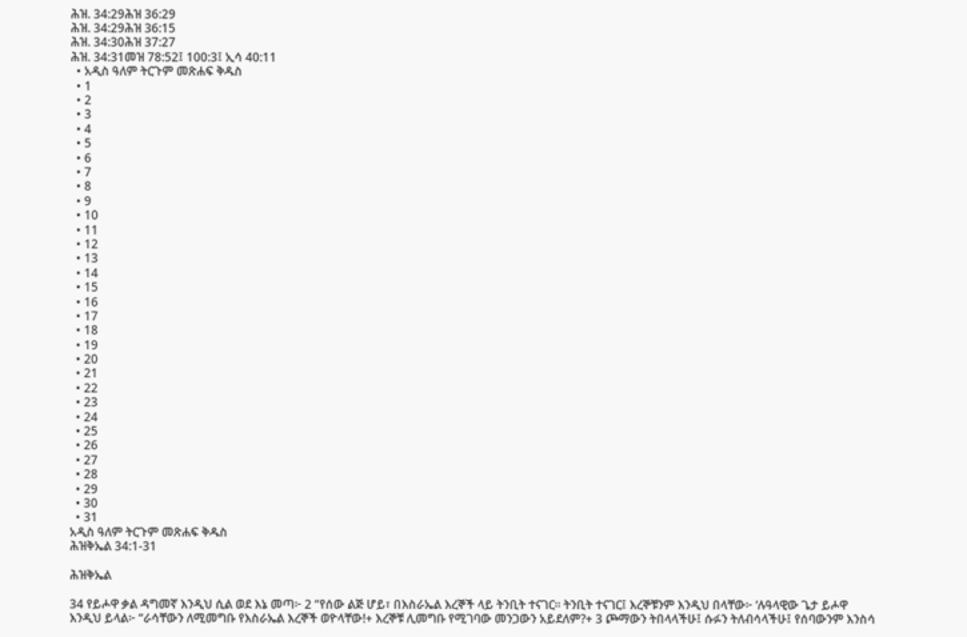ሕዝ. 34:29ሕዝ 36:29
ሕዝ. 34:29ሕዝ 36:15
ሕዝ. 34:30ሕዝ 37:27
ሕዝ. 34:31መዝ 78:52፤ 100:3፤ ኢሳ 40:11
  • አዲስ ዓለም ትርጉም መጽሐፍ ቅዱስ
  • 1
  • 2
  • 3
  • 4
  • 5
  • 6
  • 7
  • 8
  • 9
  • 10
  • 11
  • 12
  • 13
  • 14
  • 15
  • 16
  • 17
  • 18
  • 19
  • 20
  • 21
  • 22
  • 23
  • 24
  • 25
  • 26
  • 27
  • 28
  • 29
  • 30
  • 31
አዲስ ዓለም ትርጉም መጽሐፍ ቅዱስ
ሕዝቅኤል 34:1-31

ሕዝቅኤል

34 የይሖዋ ቃል ዳግመኛ እንዲህ ሲል ወደ እኔ መጣ፦ 2 “የሰው ልጅ ሆይ፣ በእስራኤል እረኞች ላይ ትንቢት ተናገር። ትንቢት ተናገር፤ እረኞቹንም እንዲህ በላቸው፦ ‘ሉዓላዊው ጌታ ይሖዋ እንዲህ ይላል፦ “ራሳቸውን ለሚመግቡ የእስራኤል እረኞች ወዮላቸው!+ እረኞቹ ሊመግቡ የሚገባው መንጋውን አይደለም?+ 3 ጮማውን ትበላላችሁ፤ ሱፉን ትለብሳላችሁ፤ የሰባውንም እንስሳ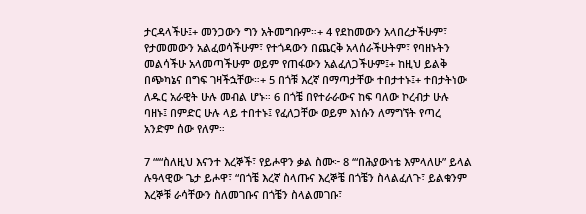ታርዳላችሁ፤+ መንጋውን ግን አትመግቡም።+ 4 የደከመውን አላበረታችሁም፣ የታመመውን አልፈወሳችሁም፣ የተጎዳውን በጨርቅ አላሰራችሁትም፣ የባዘኑትን መልሳችሁ አላመጣችሁም ወይም የጠፋውን አልፈለጋችሁም፤+ ከዚህ ይልቅ በጭካኔና በግፍ ገዛችኋቸው።+ 5 በጎቹ እረኛ በማጣታቸው ተበታተኑ፤+ ተበታትነው ለዱር አራዊት ሁሉ መብል ሆኑ። 6 በጎቼ በየተራራውና ከፍ ባለው ኮረብታ ሁሉ ባዘኑ፤ በምድር ሁሉ ላይ ተበተኑ፤ የፈለጋቸው ወይም እነሱን ለማግኘት የጣረ አንድም ሰው የለም።

7 “‘“ስለዚህ እናንተ እረኞች፣ የይሖዋን ቃል ስሙ፦ 8 ‘“በሕያውነቴ እምላለሁ” ይላል ሉዓላዊው ጌታ ይሖዋ፣ “በጎቼ እረኛ ስላጡና እረኞቼ በጎቼን ስላልፈለጉ፣ ይልቁንም እረኞቹ ራሳቸውን ስለመገቡና በጎቼን ስላልመገቡ፣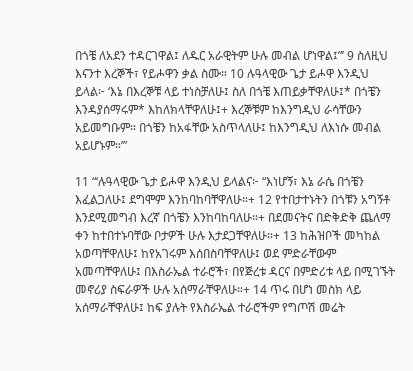በጎቼ ለአደን ተዳርገዋል፤ ለዱር አራዊትም ሁሉ መብል ሆነዋል፤”’ 9 ስለዚህ እናንተ እረኞች፣ የይሖዋን ቃል ስሙ። 10 ሉዓላዊው ጌታ ይሖዋ እንዲህ ይላል፦ ‘እኔ በእረኞቹ ላይ ተነስቻለሁ፤ ስለ በጎቼ እጠይቃቸዋለሁ፤* በጎቼን እንዳያሰማሩም* እከለክላቸዋለሁ፤+ እረኞቹም ከእንግዲህ ራሳቸውን አይመግቡም። በጎቼን ከአፋቸው አስጥላለሁ፤ ከእንግዲህ ለእነሱ መብል አይሆኑም።’”

11 “‘ሉዓላዊው ጌታ ይሖዋ እንዲህ ይላልና፦ “እነሆኝ፣ እኔ ራሴ በጎቼን እፈልጋለሁ፤ ደግሞም እንከባከባቸዋለሁ።+ 12 የተበታተኑትን በጎቹን አግኝቶ እንደሚመግብ እረኛ በጎቼን እንከባከባለሁ።+ በደመናትና በድቅድቅ ጨለማ ቀን ከተበተኑባቸው ቦታዎች ሁሉ እታደጋቸዋለሁ።+ 13 ከሕዝቦች መካከል አወጣቸዋለሁ፤ ከየአገሩም እሰበስባቸዋለሁ፤ ወደ ምድራቸውም አመጣቸዋለሁ፤ በእስራኤል ተራሮች፣ በየጅረቱ ዳርና በምድሪቱ ላይ በሚገኙት መኖሪያ ስፍራዎች ሁሉ አሰማራቸዋለሁ።+ 14 ጥሩ በሆነ መስክ ላይ አሰማራቸዋለሁ፤ ከፍ ያሉት የእስራኤል ተራሮችም የግጦሽ መሬት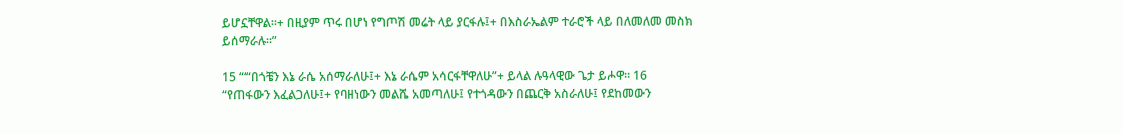ይሆኗቸዋል።+ በዚያም ጥሩ በሆነ የግጦሽ መሬት ላይ ያርፋሉ፤+ በእስራኤልም ተራሮች ላይ በለመለመ መስክ ይሰማራሉ።”

15 “‘“በጎቼን እኔ ራሴ አሰማራለሁ፤+ እኔ ራሴም አሳርፋቸዋለሁ”+ ይላል ሉዓላዊው ጌታ ይሖዋ። 16 “የጠፋውን እፈልጋለሁ፤+ የባዘነውን መልሼ አመጣለሁ፤ የተጎዳውን በጨርቅ አስራለሁ፤ የደከመውን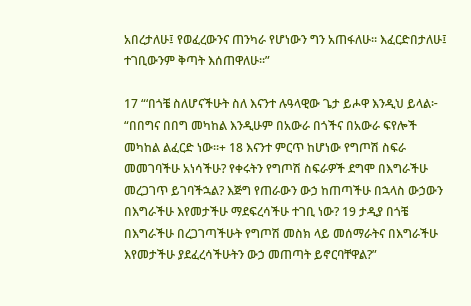አበረታለሁ፤ የወፈረውንና ጠንካራ የሆነውን ግን አጠፋለሁ። እፈርድበታለሁ፤ ተገቢውንም ቅጣት እሰጠዋለሁ።”

17 “‘በጎቼ ስለሆናችሁት ስለ እናንተ ሉዓላዊው ጌታ ይሖዋ እንዲህ ይላል፦ “በበግና በበግ መካከል እንዲሁም በአውራ በጎችና በአውራ ፍየሎች መካከል ልፈርድ ነው።+ 18 እናንተ ምርጥ ከሆነው የግጦሽ ስፍራ መመገባችሁ አነሳችሁ? የቀሩትን የግጦሽ ስፍራዎች ደግሞ በእግራችሁ መረጋገጥ ይገባችኋል? እጅግ የጠራውን ውኃ ከጠጣችሁ በኋላስ ውኃውን በእግራችሁ እየመታችሁ ማደፍረሳችሁ ተገቢ ነው? 19 ታዲያ በጎቼ በእግራችሁ በረጋገጣችሁት የግጦሽ መስክ ላይ መሰማራትና በእግራችሁ እየመታችሁ ያደፈረሳችሁትን ውኃ መጠጣት ይኖርባቸዋል?”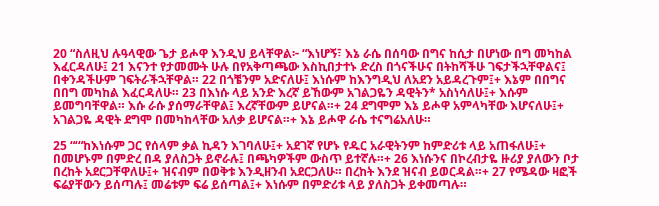20 “ስለዚህ ሉዓላዊው ጌታ ይሖዋ እንዲህ ይላቸዋል፦ “እነሆኝ፣ እኔ ራሴ በሰባው በግና ከሲታ በሆነው በግ መካከል እፈርዳለሁ፤ 21 እናንተ የታመሙት ሁሉ በየአቅጣጫው እስኪበታተኑ ድረስ በጎናችሁና በትከሻችሁ ገፍታችኋቸዋልና፤ በቀንዳችሁም ገፍትራችኋቸዋል። 22 በጎቼንም አድናለሁ፤ እነሱም ከእንግዲህ ለአደን አይዳረጉም፤+ እኔም በበግና በበግ መካከል እፈርዳለሁ። 23 በእነሱ ላይ አንድ እረኛ ይኸውም አገልጋዬን ዳዊትን* አስነሳለሁ፤+ እሱም ይመግባቸዋል። እሱ ራሱ ያሰማራቸዋል፤ እረኛቸውም ይሆናል።+ 24 ደግሞም እኔ ይሖዋ አምላካቸው እሆናለሁ፤+ አገልጋዬ ዳዊት ደግሞ በመካከላቸው አለቃ ይሆናል።+ እኔ ይሖዋ ራሴ ተናግሬአለሁ።

25 “‘“ከእነሱም ጋር የሰላም ቃል ኪዳን እገባለሁ፤+ አደገኛ የሆኑ የዱር አራዊትንም ከምድሪቱ ላይ አጠፋለሁ፤+ በመሆኑም በምድረ በዳ ያለስጋት ይኖራሉ፤ በጫካዎችም ውስጥ ይተኛሉ።+ 26 እነሱንና በኮረብታዬ ዙሪያ ያለውን ቦታ በረከት አደርጋቸዋለሁ፤+ ዝናብም በወቅቱ እንዲዘንብ አደርጋለሁ። በረከት እንደ ዝናብ ይወርዳል።+ 27 የሜዳው ዛፎች ፍሬያቸውን ይሰጣሉ፤ መሬቱም ፍሬ ይሰጣል፤+ እነሱም በምድሪቱ ላይ ያለስጋት ይቀመጣሉ።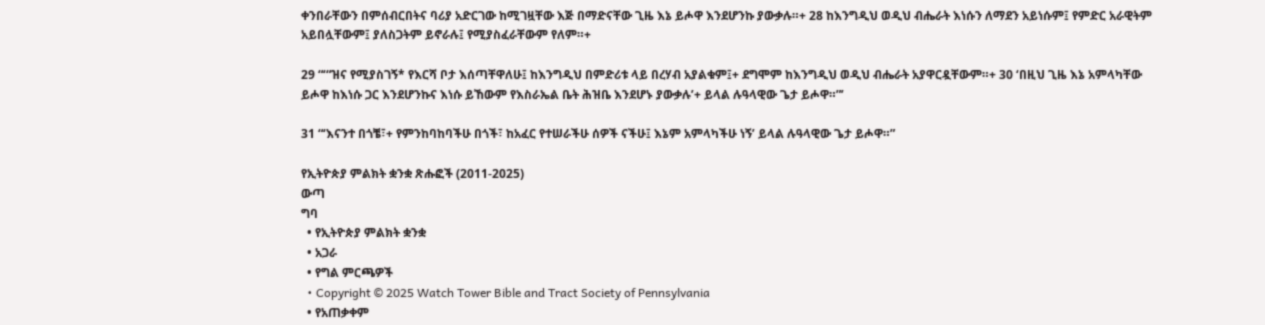ቀንበራቸውን በምሰብርበትና ባሪያ አድርገው ከሚገዟቸው እጅ በማድናቸው ጊዜ እኔ ይሖዋ እንደሆንኩ ያውቃሉ።+ 28 ከእንግዲህ ወዲህ ብሔራት እነሱን ለማደን አይነሱም፤ የምድር አራዊትም አይበሏቸውም፤ ያለስጋትም ይኖራሉ፤ የሚያስፈራቸውም የለም።+

29 “‘“ዝና የሚያስገኝ* የእርሻ ቦታ እሰጣቸዋለሁ፤ ከእንግዲህ በምድሪቱ ላይ በረሃብ አያልቁም፤+ ደግሞም ከእንግዲህ ወዲህ ብሔራት አያዋርዷቸውም።+ 30 ‘በዚህ ጊዜ እኔ አምላካቸው ይሖዋ ከእነሱ ጋር እንደሆንኩና እነሱ ይኸውም የእስራኤል ቤት ሕዝቤ እንደሆኑ ያውቃሉ’+ ይላል ሉዓላዊው ጌታ ይሖዋ።”’

31 “‘እናንተ በጎቼ፣+ የምንከባከባችሁ በጎች፣ ከአፈር የተሠራችሁ ሰዎች ናችሁ፤ እኔም አምላካችሁ ነኝ’ ይላል ሉዓላዊው ጌታ ይሖዋ።”

የኢትዮጵያ ምልክት ቋንቋ ጽሑፎች (2011-2025)
ውጣ
ግባ
  • የኢትዮጵያ ምልክት ቋንቋ
  • አጋራ
  • የግል ምርጫዎች
  • Copyright © 2025 Watch Tower Bible and Tract Society of Pennsylvania
  • የአጠቃቀም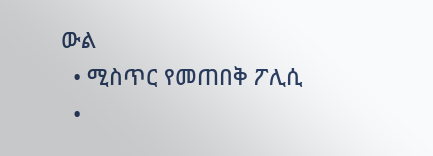ውል
  • ሚስጥር የመጠበቅ ፖሊሲ
  •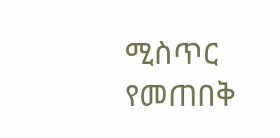ሚስጥር የመጠበቅ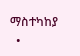ማስተካከያ
  •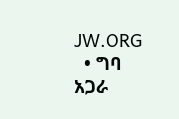JW.ORG
  • ግባ
አጋራ